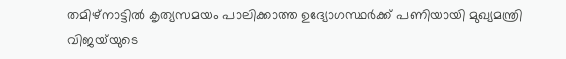തമിഴ്നാട്ടിൽ കൃത്യസമയം പാലിക്കാത്ത ഉദ്യോഗസ്ഥർക്ക് പണിയായി മുഖ്യമന്ത്രി വിജയ്‍യുടെ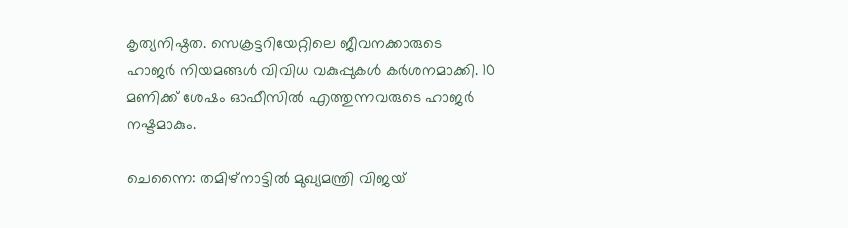കൃത്യനിഷ്ഠത. സെക്രട്ടറിയേറ്റിലെ ജീവനക്കാരുടെ ഹാജർ നിയമങ്ങൾ വിവിധ വകുപ്പുകൾ ക‍ർശനമാക്കി. 10 മണിക്ക് ശേഷം ഓഫീസിൽ എത്തുന്നവരുടെ ഹാജർ നഷ്ടമാകും.

ചെന്നൈ: തമിഴ്നാട്ടിൽ മുഖ്യമന്ത്രി വിജയ്‍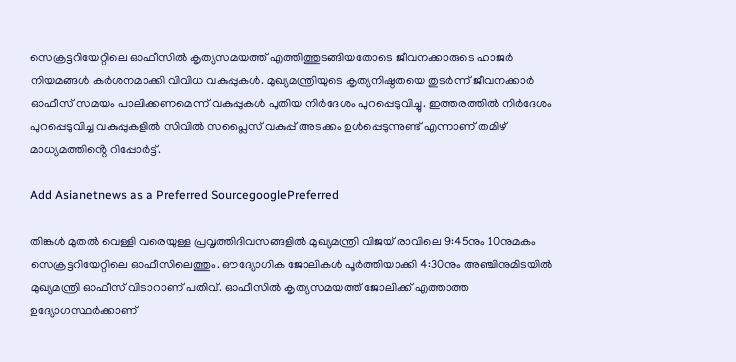സെക്രട്ടറിയേറ്റിലെ ഓഫീസിൽ കൃത്യസമയത്ത് എത്തിത്തുടങ്ങിയതോടെ ജീവനക്കാരുടെ ഹാജ‍ർ നിയമങ്ങൾ ക‍ർശനമാക്കി വിവിധ വകുപ്പുകൾ. മുഖ്യമന്ത്രിയുടെ കൃത്യനിഷ്ഠതയെ തുടർന്ന് ജീവനക്കാർ ഓഫീസ് സമയം പാലിക്കണമെന്ന് വകുപ്പുകൾ പുതിയ നിർദേശം പുറപ്പെടുവിച്ചു. ഇത്തരത്തിൽ നിർദേശം പുറപ്പെടുവിച്ച വകുപ്പുകളിൽ സിവിൽ സപ്ലൈസ് വകുപ്പ് അടക്കം ഉൾപ്പെടുന്നുണ്ട് എന്നാണ് തമിഴ് മാധ്യമത്തിൻ്റെ റിപ്പോ‍ർട്ട്.

Add Asianetnews as a Preferred SourcegooglePreferred

തിങ്കൾ മുതൽ വെള്ളി വരെയുള്ള പ്രവൃത്തിദിവസങ്ങളിൽ മുഖ്യമന്ത്രി വിജയ് രാവിലെ 9:45നും 10നുമകം സെക്രട്ടറിയേറ്റിലെ ഓഫീസിലെത്തും. ഔദ്യോഗിക ജോലികൾ പൂർത്തിയാക്കി 4:30നും അഞ്ചിനുമിടയിൽ മുഖ്യമന്ത്രി ഓഫീസ് വിടാറാണ് പതിവ്. ഓഫീസിൽ കൃത്യസമയത്ത് ജോലിക്ക് എത്താത്ത ഉദ്യോഗസ്ഥർക്കാണ്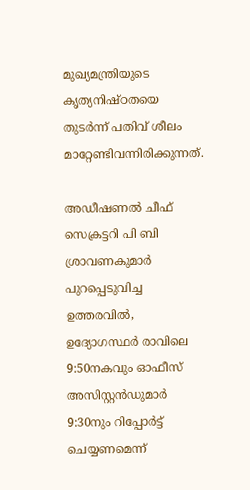മുഖ്യമന്ത്രിയുടെ കൃത്യനിഷ്ഠതയെ തുടർന്ന് പതിവ് ശീലം മാറ്റേണ്ടിവന്നിരിക്കുന്നത്.

അഡീഷണൽ ചീഫ് സെക്രട്ടറി പി ബി ശ്രാവണകുമാർ പുറപ്പെടുവിച്ച ഉത്തരവിൽ, ഉദ്യോഗസ്ഥർ രാവിലെ 9:50നകവും ഓഫീസ് അസിസ്റ്റൻഡുമാർ 9:30നും റിപ്പോർട്ട് ചെയ്യണമെന്ന്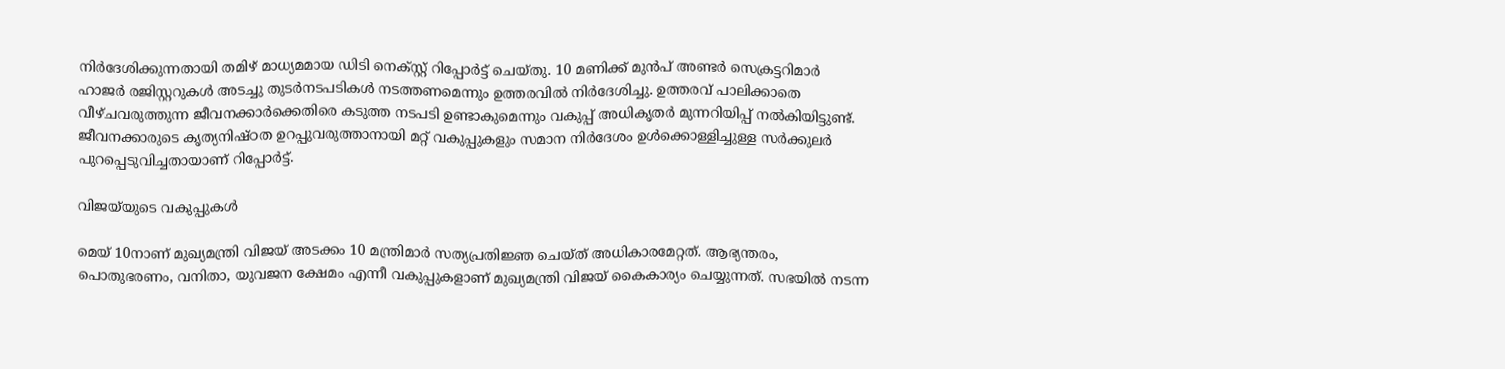നിർദേശിക്കുന്നതായി തമിഴ് മാധ്യമമായ ഡിടി നെക്സ്റ്റ് റിപ്പോർട്ട് ചെയ്തു. 10 മണിക്ക് മുൻപ് അണ്ടർ സെക്രട്ടറിമാർ ഹാജർ രജിസ്റ്ററുകൾ അടച്ചു തുടർനടപടികൾ നടത്തണമെന്നും ഉത്തരവിൽ നിർദേശിച്ചു. ഉത്തരവ് പാലിക്കാതെ വീഴ്ചവരുത്തുന്ന ജീവനക്കാർക്കെതിരെ കടുത്ത നടപടി ഉണ്ടാകുമെന്നും വകുപ്പ് അധികൃതർ മുന്നറിയിപ്പ് നൽകിയിട്ടുണ്ട്. ജീവനക്കാരുടെ കൃത്യനിഷ്ഠത ഉറപ്പുവരുത്താനായി മറ്റ് വകുപ്പുകളും സമാന നിർദേശം ഉൾക്കൊള്ളിച്ചുള്ള സർക്കുലർ പുറപ്പെടുവിച്ചതായാണ് റിപ്പോർട്ട്.

വിജയ്‍യുടെ വകുപ്പുകൾ

മെയ് 10നാണ് മുഖ്യമന്ത്രി വിജയ് അടക്കം 10 മന്ത്രിമാർ സത്യപ്രതിജ്ഞ ചെയ്ത് അധികാരമേറ്റത്. ആഭ്യന്തരം, പൊതുഭരണം, വനിതാ, യുവജന ക്ഷേമം എന്നീ വകുപ്പുകളാണ് മുഖ്യമന്ത്രി വിജയ് കൈകാര്യം ചെയ്യുന്നത്. സഭയിൽ നടന്ന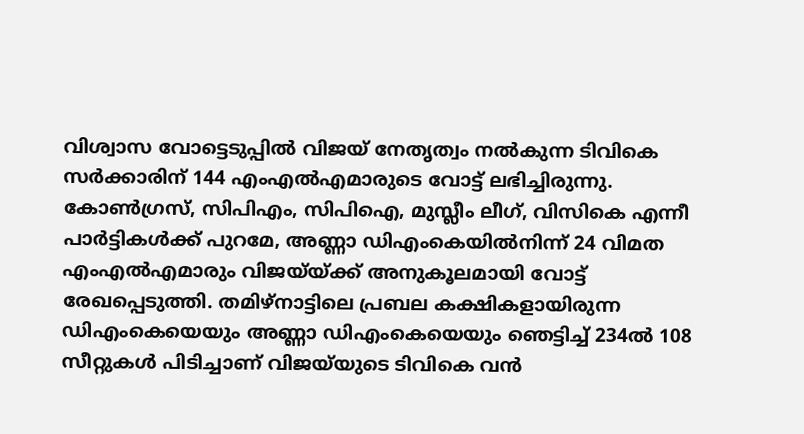വിശ്വാസ വോട്ടെടുപ്പിൽ വിജയ് നേതൃത്വം നൽകുന്ന ടിവികെ സർക്കാരിന് 144 എംഎൽഎമാരുടെ വോട്ട് ലഭിച്ചിരുന്നു. കോൺഗ്രസ്, സിപിഎം, സിപിഐ, മുസ്ലീം ലീഗ്, വിസികെ എന്നീ പാ‍ർട്ടികൾക്ക് പുറമേ, അണ്ണാ ഡിഎംകെയിൽനിന്ന് 24 വിമത എംഎൽഎമാരും വിജയ്‍യ്ക്ക് അനുകൂലമായി വോട്ട് രേഖപ്പെടുത്തി. തമിഴ്നാട്ടിലെ പ്രബല കക്ഷികളായിരുന്ന ഡിഎംകെയെയും അണ്ണാ ഡിഎംകെയെയും ഞെട്ടിച്ച് 234ൽ 108 സീറ്റുകൾ പിടിച്ചാണ് വിജയ്‍യുടെ ടിവികെ വൻ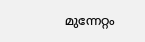മുന്നേറ്റം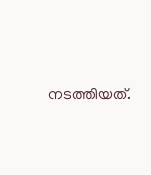നടത്തിയത്.